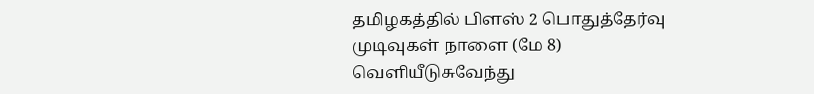தமிழகத்தில் பிளஸ் 2 பொதுத்தேர்வு முடிவுகள் நாளை (மே 8) வெளியீடுசுவேந்து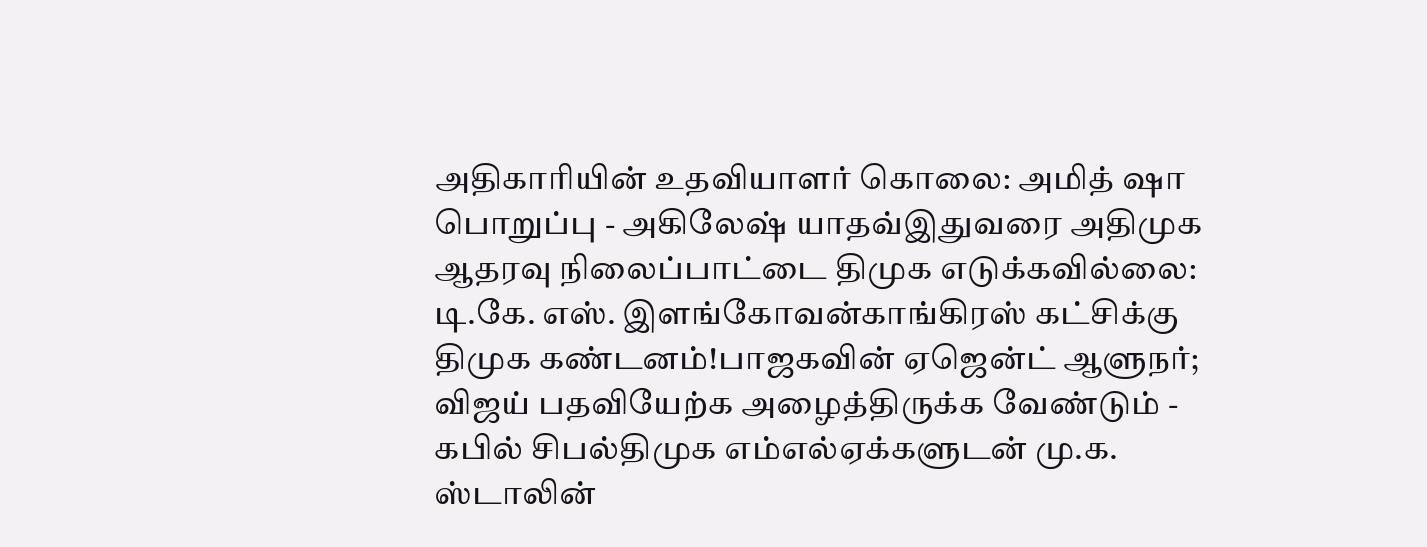அதிகாரியின் உதவியாளர் கொலை: அமித் ஷா பொறுப்பு - அகிலேஷ் யாதவ்இதுவரை அதிமுக ஆதரவு நிலைப்பாட்டை திமுக எடுக்கவில்லை: டி.கே. எஸ். இளங்கோவன்காங்கிரஸ் கட்சிக்கு திமுக கண்டனம்!பாஜகவின் ஏஜென்ட் ஆளுநர்; விஜய் பதவியேற்க அழைத்திருக்க வேண்டும் - கபில் சிபல்திமுக எம்எல்ஏக்களுடன் மு.க. ஸ்டாலின்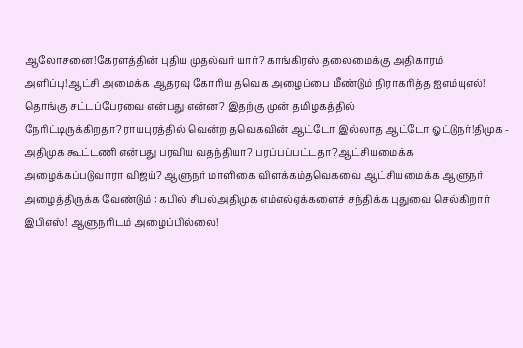ஆலோசனை!கேரளத்தின் புதிய முதல்வர் யார்? காங்கிரஸ் தலைமைக்கு அதிகாரம் அளிப்பு!ஆட்சி அமைக்க ஆதரவு கோரிய தவெக அழைப்பை மீண்டும் நிராகரித்த ஐஎம்யுஎல்! தொங்கு சட்டப்பேரவை என்பது என்ன? இதற்கு முன் தமிழகத்தில் நேரிட்டிருக்கிறதா?ராயபுரத்தில் வென்ற தவெகவின் ஆட்டோ இல்லாத ஆட்டோ ஓட்டுநர்!திமுக - அதிமுக கூட்டணி என்பது பரவிய வதந்தியா? பரப்பப்பட்டதா?ஆட்சியமைக்க அழைக்கப்படுவாரா விஜய்? ஆளுநர் மாளிகை விளக்கம்தவெகவை ஆட்சியமைக்க ஆளுநர் அழைத்திருக்க வேண்டும் : கபில் சிபல்அதிமுக எம்எல்ஏக்களைச் சந்திக்க புதுவை செல்கிறார் இபிஎஸ்! ஆளுநரிடம் அழைப்பில்லை!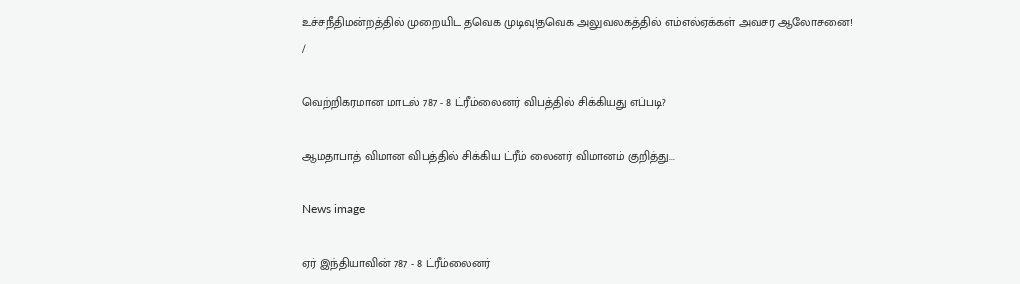உச்சநீதிமன்றத்தில் முறையிட தவெக முடிவு!தவெக அலுவலகத்தில் எம்எல்ஏக்கள் அவசர ஆலோசனை!
/

வெற்றிகரமான மாடல் 787 - 8 ட்ரீம்லைனர் விபத்தில் சிக்கியது எப்படி?

ஆமதாபாத் விமான விபத்தில் சிக்கிய ட்ரீம் லைனர் விமானம் குறித்து...

News image

ஏர் இந்தியாவின் 787 - 8 ட்ரீம்லைனர்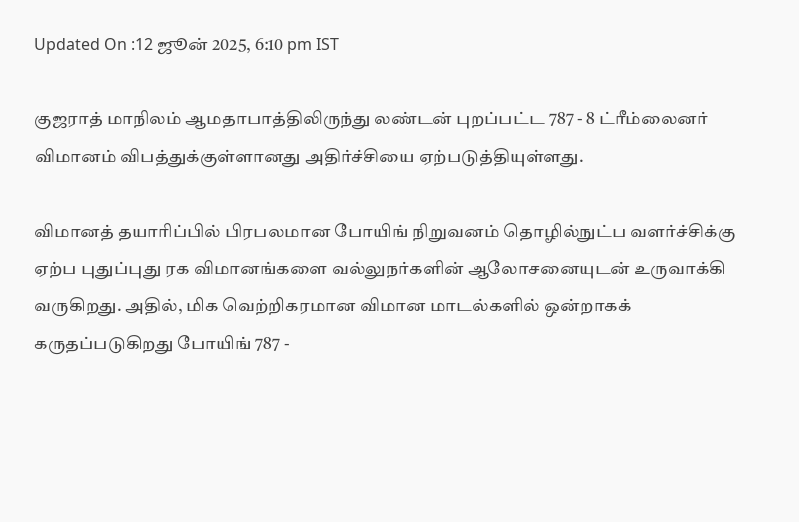Updated On :12 ஜூன் 2025, 6:10 pm IST

குஜராத் மாநிலம் ஆமதாபாத்திலிருந்து லண்டன் புறப்பட்ட 787 - 8 ட்ரீம்லைனர் விமானம் விபத்துக்குள்ளானது அதிர்ச்சியை ஏற்படுத்தியுள்ளது.

விமானத் தயாரிப்பில் பிரபலமான போயிங் நிறுவனம் தொழில்நுட்ப வளர்ச்சிக்கு ஏற்ப புதுப்புது ரக விமானங்களை வல்லுநர்களின் ஆலோசனையுடன் உருவாக்கி வருகிறது. அதில், மிக வெற்றிகரமான விமான மாடல்களில் ஒன்றாகக் கருதப்படுகிறது போயிங் 787 -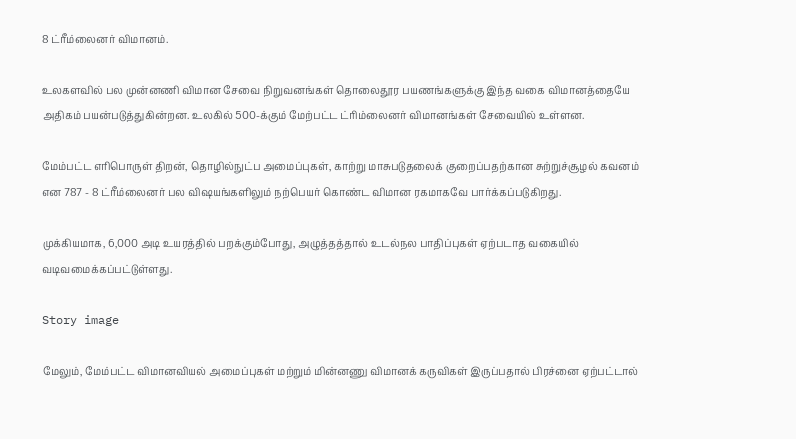8 ட்ரீம்லைனர் விமானம்.

உலகளவில் பல முன்னணி விமான சேவை நிறுவனங்கள் தொலைதூர பயணங்களுக்கு இந்த வகை விமானத்தையே அதிகம் பயன்படுத்துகின்றன. உலகில் 500-க்கும் மேற்பட்ட ட்ரிம்லைனர் விமானங்கள் சேவையில் உள்ளன.

மேம்பட்ட எரிபொருள் திறன், தொழில்நுட்ப அமைப்புகள், காற்று மாசுபடுதலைக் குறைப்பதற்கான சுற்றுச்சூழல் கவனம் என 787 - 8 ட்ரீம்லைனர் பல விஷயங்களிலும் நற்பெயர் கொண்ட விமான ரகமாகவே பார்க்கப்படுகிறது.

முக்கியமாக, 6,000 அடி உயரத்தில் பறக்கும்போது, அழுத்தத்தால் உடல்நல பாதிப்புகள் ஏற்படாத வகையில் வடிவமைக்கப்பட்டுள்ளது.

Story image

மேலும், மேம்பட்ட விமானவியல் அமைப்புகள் மற்றும் மின்னணு விமானக் கருவிகள் இருப்பதால் பிரச்னை ஏற்பட்டால்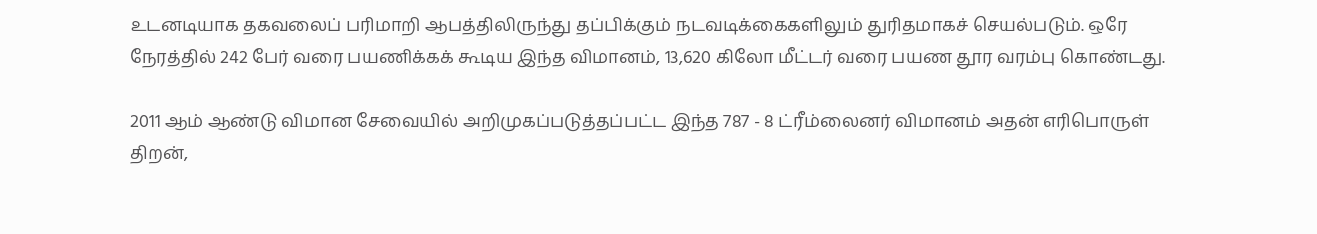உடனடியாக தகவலைப் பரிமாறி ஆபத்திலிருந்து தப்பிக்கும் நடவடிக்கைகளிலும் துரிதமாகச் செயல்படும். ஒரே நேரத்தில் 242 பேர் வரை பயணிக்கக் கூடிய இந்த விமானம், 13,620 கிலோ மீட்டர் வரை பயண தூர வரம்பு கொண்டது.

2011 ஆம் ஆண்டு விமான சேவையில் அறிமுகப்படுத்தப்பட்ட இந்த 787 - 8 ட்ரீம்லைனர் விமானம் அதன் எரிபொருள் திறன்,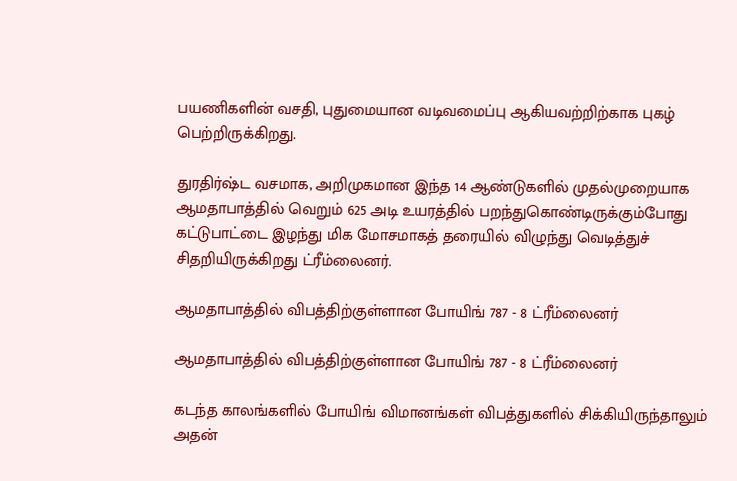பயணிகளின் வசதி, புதுமையான வடிவமைப்பு ஆகியவற்றிற்காக புகழ் பெற்றிருக்கிறது.

துரதிர்ஷ்ட வசமாக, அறிமுகமான இந்த 14 ஆண்டுகளில் முதல்முறையாக ஆமதாபாத்தில் வெறும் 625 அடி உயரத்தில் பறந்துகொண்டிருக்கும்போது கட்டுபாட்டை இழந்து மிக மோசமாகத் தரையில் விழுந்து வெடித்துச் சிதறியிருக்கிறது ட்ரீம்லைனர்.

ஆமதாபாத்தில் விபத்திற்குள்ளான போயிங் 787 - 8 ட்ரீம்லைனர்

ஆமதாபாத்தில் விபத்திற்குள்ளான போயிங் 787 - 8 ட்ரீம்லைனர்

கடந்த காலங்களில் போயிங் விமானங்கள் விபத்துகளில் சிக்கியிருந்தாலும் அதன்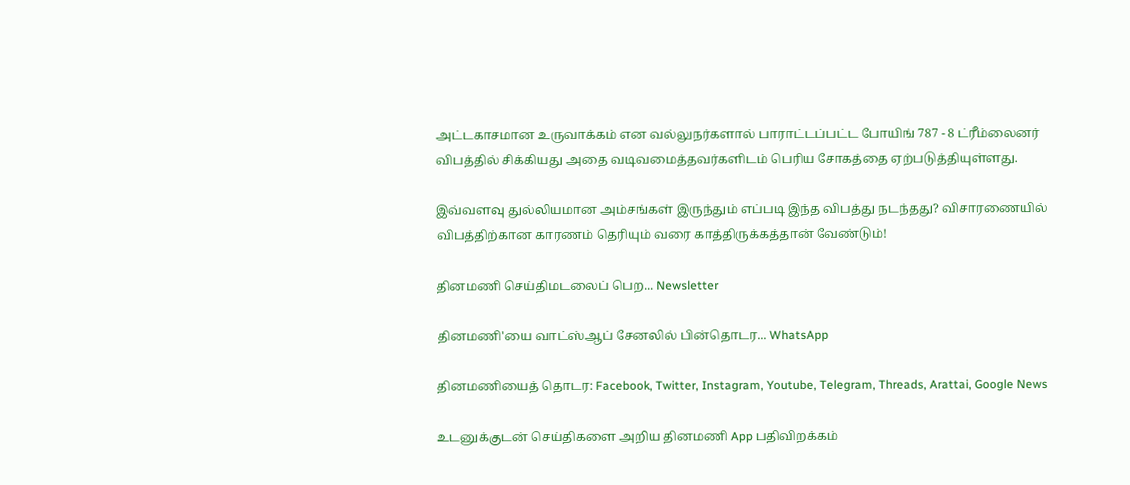அட்டகாசமான உருவாக்கம் என வல்லுநர்களால் பாராட்டப்பட்ட போயிங் 787 - 8 ட்ரீம்லைனர் விபத்தில் சிக்கியது அதை வடிவமைத்தவர்களிடம் பெரிய சோகத்தை ஏற்படுத்தியுள்ளது.

இவ்வளவு துல்லியமான அம்சங்கள் இருந்தும் எப்படி இந்த விபத்து நடந்தது? விசாரணையில் விபத்திற்கான காரணம் தெரியும் வரை காத்திருக்கத்தான் வேண்டும்!

தினமணி செய்திமடலைப் பெற... Newsletter

தினமணி'யை வாட்ஸ்ஆப் சேனலில் பின்தொடர... WhatsApp

தினமணியைத் தொடர: Facebook, Twitter, Instagram, Youtube, Telegram, Threads, Arattai, Google News

உடனுக்குடன் செய்திகளை அறிய தினமணி App பதிவிறக்கம்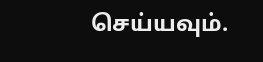செய்யவும்.